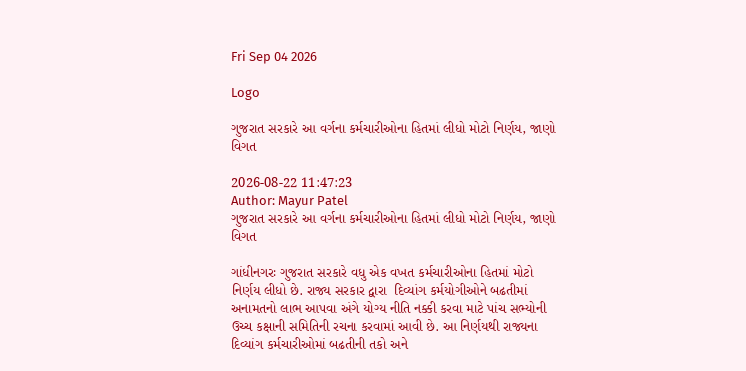Fri Sep 04 2026

Logo

ગુજરાત સરકારે આ વર્ગના કર્મચારીઓના હિતમાં લીધો મોટો નિર્ણય, જાણો વિગત

2026-08-22 11:47:23
Author: Mayur Patel
ગુજરાત સરકારે આ વર્ગના કર્મચારીઓના હિતમાં લીધો મોટો નિર્ણય, જાણો વિગત

ગાંધીનગરઃ ગુજરાત સરકારે વધુ એક વખત કર્મચારીઓના હિતમાં મોટો નિર્ણય લીધો છે. રાજ્ય સરકાર દ્વારા  દિવ્યાંગ કર્મયોગીઓને બઢતીમાં અનામતનો લાભ આપવા અંગે યોગ્ય નીતિ નક્કી કરવા માટે પાંચ સભ્યોની ઉચ્ચ કક્ષાની સમિતિની રચના કરવામાં આવી છે. આ નિર્ણયથી રાજ્યના દિવ્યાંગ કર્મચારીઓમાં બઢતીની તકો અને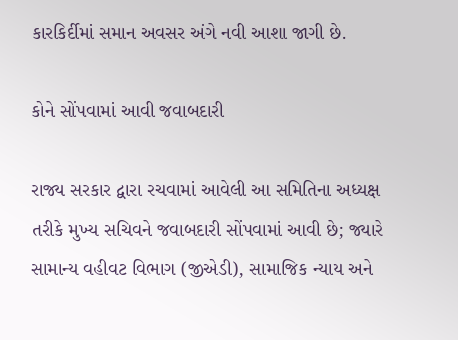કારકિર્દીમાં સમાન અવસર અંગે નવી આશા જાગી છે.

કોને સોંપવામાં આવી જવાબદારી

રાજ્ય સરકાર દ્વારા રચવામાં આવેલી આ સમિતિના અધ્યક્ષ તરીકે મુખ્ય સચિવને જવાબદારી સોંપવામાં આવી છે; જ્યારે સામાન્ય વહીવટ વિભાગ (જીએડી), સામાજિક ન્યાય અને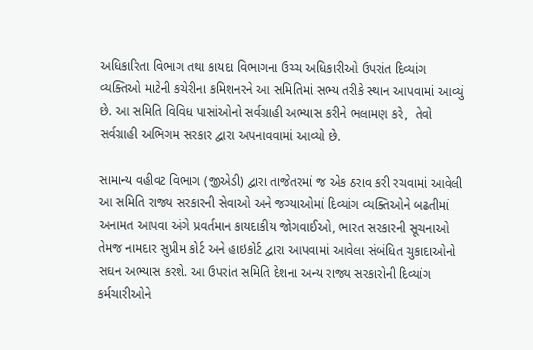અધિકારિતા વિભાગ તથા કાયદા વિભાગના ઉચ્ચ અધિકારીઓ ઉપરાંત દિવ્યાંગ વ્યક્તિઓ માટેની કચેરીના કમિશનરને આ સમિતિમાં સભ્ય તરીકે સ્થાન આપવામાં આવ્યું છે. આ સમિતિ વિવિધ પાસાંઓનો સર્વગ્રાહી અભ્યાસ કરીને ભલામણ કરે,  તેવો સર્વગ્રાહી અભિગમ સરકાર દ્વારા અપનાવવામાં આવ્યો છે.

સામાન્ય વહીવટ વિભાગ (જીએડી) દ્વારા તાજેતરમાં જ એક ઠરાવ કરી રચવામાં આવેલી આ સમિતિ રાજ્ય સરકારની સેવાઓ અને જગ્યાઓમાં દિવ્યાંગ વ્યક્તિઓને બઢતીમાં અનામત આપવા અંગે પ્રવર્તમાન કાયદાકીય જોગવાઈઓ, ભારત સરકારની સૂચનાઓ તેમજ નામદાર સુપ્રીમ કોર્ટ અને હાઇકોર્ટ દ્વારા આપવામાં આવેલા સંબંધિત ચુકાદાઓનો સઘન અભ્યાસ કરશે. આ ઉપરાંત સમિતિ દેશના અન્ય રાજ્ય સરકારોની દિવ્યાંગ કર્મચારીઓને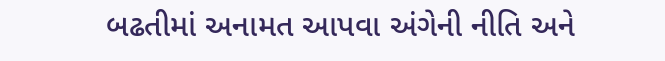બઢતીમાં અનામત આપવા અંગેની નીતિ અને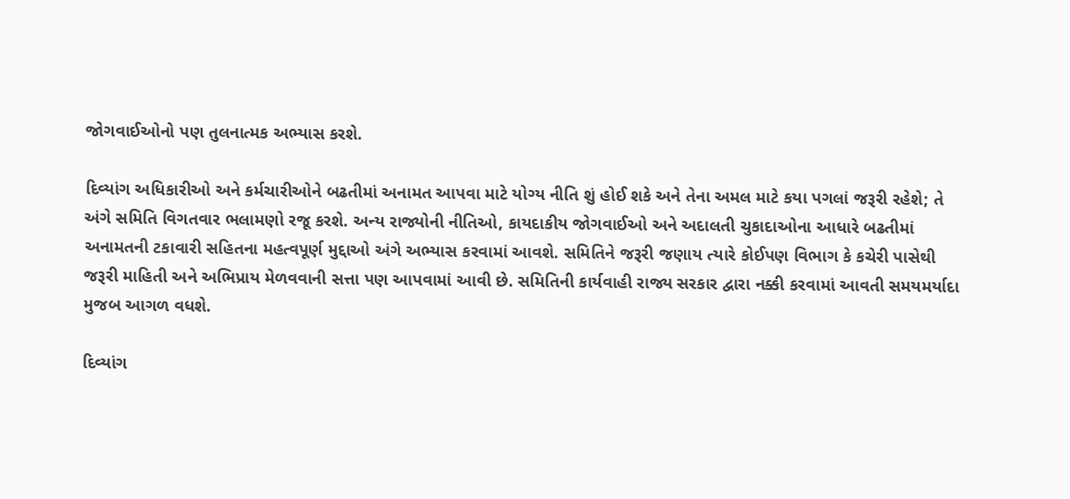જોગવાઈઓનો પણ તુલનાત્મક અભ્યાસ કરશે.

દિવ્યાંગ અધિકારીઓ અને કર્મચારીઓને બઢતીમાં અનામત આપવા માટે યોગ્ય નીતિ શું હોઈ શકે અને તેના અમલ માટે કયા પગલાં જરૂરી રહેશે; તે અંગે સમિતિ વિગતવાર ભલામણો રજૂ કરશે. અન્ય રાજ્યોની નીતિઓ, કાયદાકીય જોગવાઈઓ અને અદાલતી ચુકાદાઓના આધારે બઢતીમાં અનામતની ટકાવારી સહિતના મહત્વપૂર્ણ મુદ્દાઓ અંગે અભ્યાસ કરવામાં આવશે. સમિતિને જરૂરી જણાય ત્યારે કોઈપણ વિભાગ કે કચેરી પાસેથી જરૂરી માહિતી અને અભિપ્રાય મેળવવાની સત્તા પણ આપવામાં આવી છે. સમિતિની કાર્યવાહી રાજ્ય સરકાર દ્વારા નક્કી કરવામાં આવતી સમયમર્યાદા મુજબ આગળ વધશે.

દિવ્યાંગ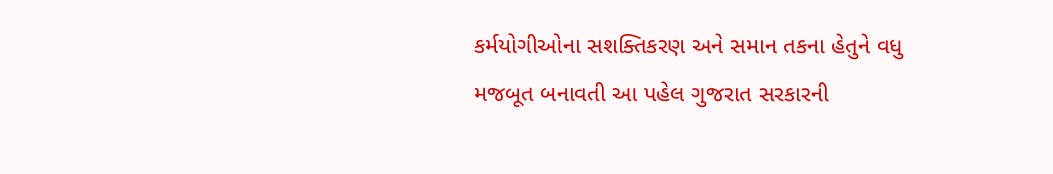કર્મયોગીઓના સશક્તિકરણ અને સમાન તકના હેતુને વધુ મજબૂત બનાવતી આ પહેલ ગુજરાત સરકારની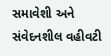સમાવેશી અને સંવેદનશીલ વહીવટી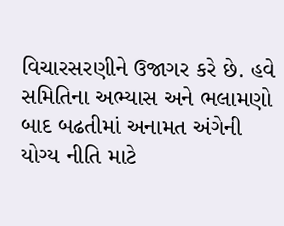વિચારસરણીને ઉજાગર કરે છે. હવે સમિતિના અભ્યાસ અને ભલામણો બાદ બઢતીમાં અનામત અંગેની યોગ્ય નીતિ માટે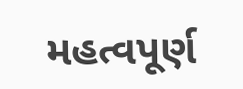મહત્વપૂર્ણ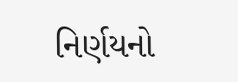નિર્ણયનો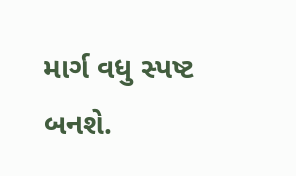માર્ગ વધુ સ્પષ્ટ બનશે.